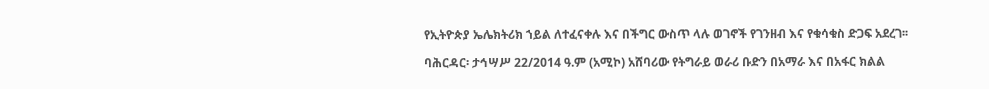የኢትዮጵያ ኤሌክትሪክ ኀይል ለተፈናቀሉ እና በችግር ውስጥ ላሉ ወገኖች የገንዘብ እና የቁሳቁስ ድጋፍ አደረገ፡፡

ባሕርዳር፡ ታኅሣሥ 22/2014 ዓ.ም (አሚኮ) አሸባሪው የትግራይ ወራሪ ቡድን በአማራ እና በአፋር ክልል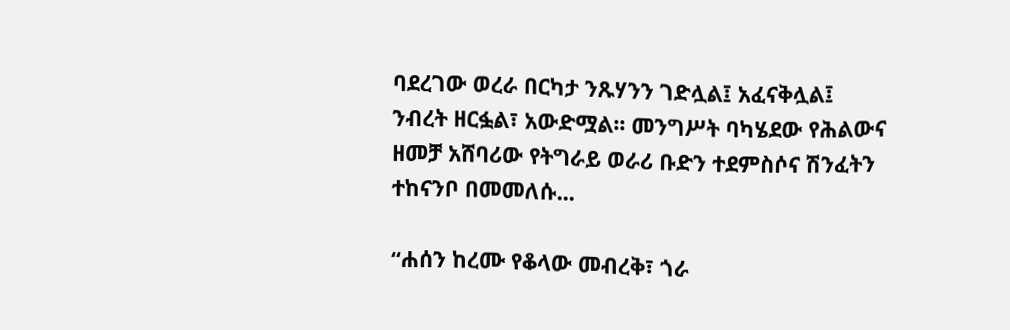ባደረገው ወረራ በርካታ ንጹሃንን ገድሏል፤ አፈናቅሏል፤ ንብረት ዘርፏል፣ አውድሟል፡፡ መንግሥት ባካሄደው የሕልውና ዘመቻ አሸባሪው የትግራይ ወራሪ ቡድን ተደምስሶና ሽንፈትን ተከናንቦ በመመለሱ...

“ሐሰን ከረሙ የቆላው መብረቅ፣ ጎራ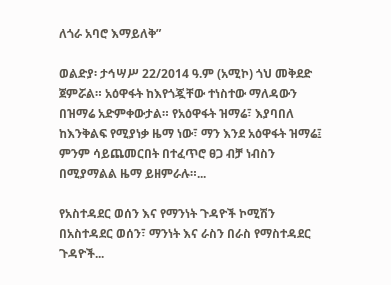ለጎራ አባሮ እማይለቅ”

ወልድያ፡ ታኅሣሥ 22/2014 ዓ.ም (አሚኮ) ጎህ መቅደድ ጀምሯል። አዕዋፋት ከእየጎጇቸው ተነስተው ማለዳውን በዝማሬ አድምቀውታል። የአዕዋፋት ዝማሬ፣ እያባበለ ከእንቅልፍ የሚያነቃ ዜማ ነው፣ ማን እንደ አዕዋፋት ዝማሬ፤ ምንም ሳይጨመርበት በተፈጥሮ ፀጋ ብቻ ነብስን በሚያማልል ዜማ ይዘምራሉ።...

የአስተዳደር ወሰን እና የማንነት ጉዳዮች ኮሚሽን በአስተዳደር ወሰን፣ ማንነት እና ራስን በራስ የማስተዳደር ጉዳዮች...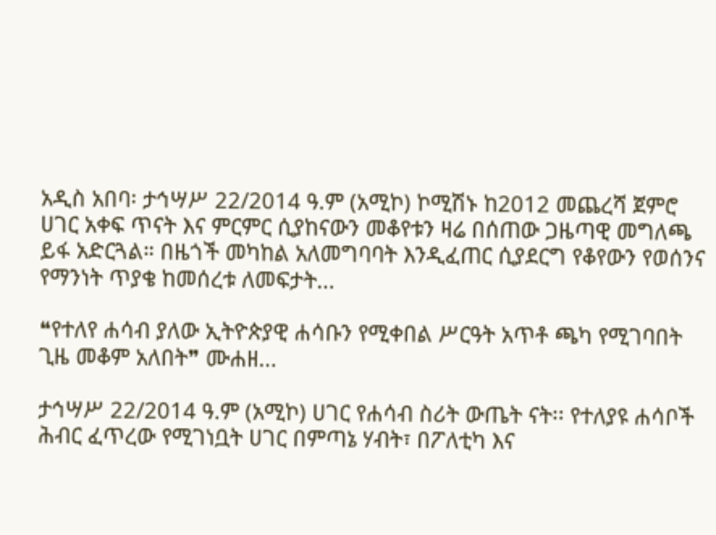አዲስ አበባ፡ ታኅሣሥ 22/2014 ዓ.ም (አሚኮ) ኮሚሽኑ ከ2012 መጨረሻ ጀምሮ ሀገር አቀፍ ጥናት እና ምርምር ሲያከናውን መቆየቱን ዛሬ በሰጠው ጋዜጣዊ መግለጫ ይፋ አድርጓል። በዜጎች መካከል አለመግባባት እንዲፈጠር ሲያደርግ የቆየውን የወሰንና የማንነት ጥያቄ ከመሰረቱ ለመፍታት...

❝የተለየ ሐሳብ ያለው ኢትዮጵያዊ ሐሳቡን የሚቀበል ሥርዓት አጥቶ ጫካ የሚገባበት ጊዜ መቆም አለበት❞ ሙሐዘ...

ታኅሣሥ 22/2014 ዓ.ም (አሚኮ) ሀገር የሐሳብ ስሪት ውጤት ናት፡፡ የተለያዩ ሐሳቦች ሕብር ፈጥረው የሚገነቧት ሀገር በምጣኔ ሃብት፣ በፖለቲካ እና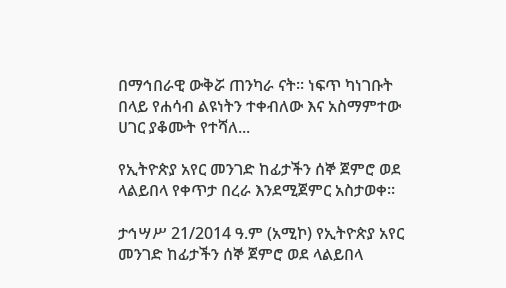በማኅበራዊ ውቅሯ ጠንካራ ናት፡፡ ነፍጥ ካነገቡት በላይ የሐሳብ ልዩነትን ተቀብለው እና አስማምተው ሀገር ያቆሙት የተሻለ...

የኢትዮጵያ አየር መንገድ ከፊታችን ሰኞ ጀምሮ ወደ ላልይበላ የቀጥታ በረራ እንደሚጀምር አስታወቀ።

ታኅሣሥ 21/2014 ዓ.ም (አሚኮ) የኢትዮጵያ አየር መንገድ ከፊታችን ሰኞ ጀምሮ ወደ ላልይበላ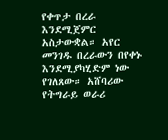የቀጥታ በረራ እንደሚጀምር አስታውቋል። አየር መንገዱ በረራውን በየቀኑ እንደሚያካሂድም ነው የገለጸው። አሸባሪው የትግራይ ወራሪ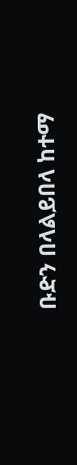ቡድን በላልይበላ ከተማ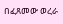በፈጸመው ወረራ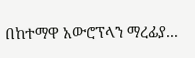በከተማዋ አውሮፕላን ማረፊያ...